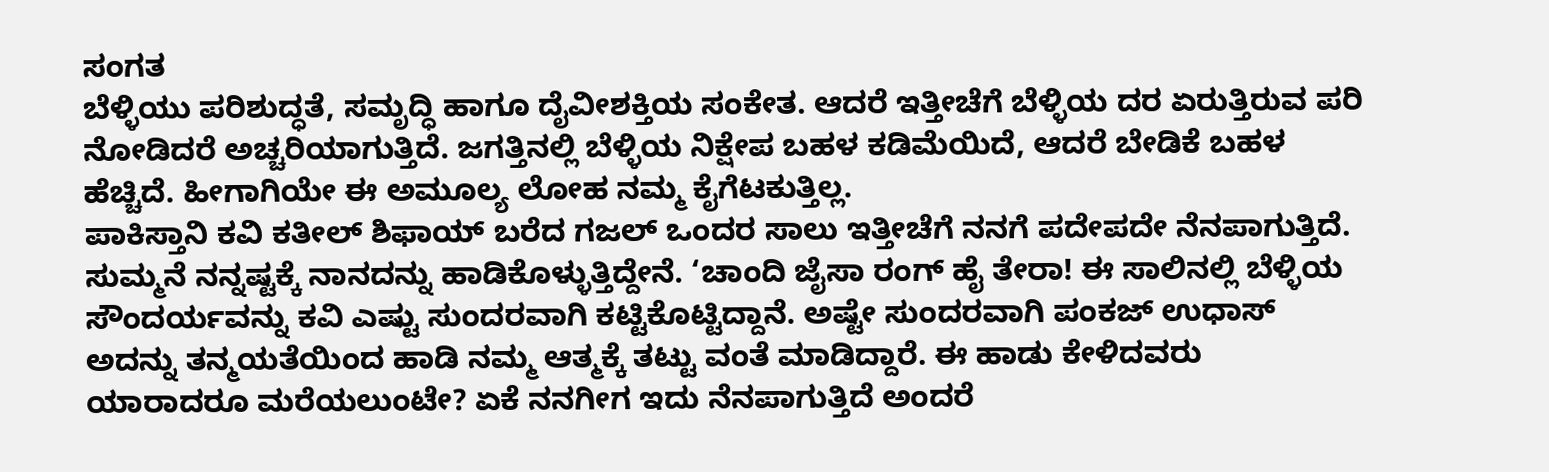ಸಂಗತ
ಬೆಳ್ಳಿಯು ಪರಿಶುದ್ಧತೆ, ಸಮೃದ್ಧಿ ಹಾಗೂ ದೈವೀಶಕ್ತಿಯ ಸಂಕೇತ. ಆದರೆ ಇತ್ತೀಚೆಗೆ ಬೆಳ್ಳಿಯ ದರ ಏರುತ್ತಿರುವ ಪರಿ ನೋಡಿದರೆ ಅಚ್ಚರಿಯಾಗುತ್ತಿದೆ. ಜಗತ್ತಿನಲ್ಲಿ ಬೆಳ್ಳಿಯ ನಿಕ್ಷೇಪ ಬಹಳ ಕಡಿಮೆಯಿದೆ, ಆದರೆ ಬೇಡಿಕೆ ಬಹಳ ಹೆಚ್ಚಿದೆ. ಹೀಗಾಗಿಯೇ ಈ ಅಮೂಲ್ಯ ಲೋಹ ನಮ್ಮ ಕೈಗೆಟಕುತ್ತಿಲ್ಲ.
ಪಾಕಿಸ್ತಾನಿ ಕವಿ ಕತೀಲ್ ಶಿಫಾಯ್ ಬರೆದ ಗಜಲ್ ಒಂದರ ಸಾಲು ಇತ್ತೀಚೆಗೆ ನನಗೆ ಪದೇಪದೇ ನೆನಪಾಗುತ್ತಿದೆ. ಸುಮ್ಮನೆ ನನ್ನಷ್ಟಕ್ಕೆ ನಾನದನ್ನು ಹಾಡಿಕೊಳ್ಳುತ್ತಿದ್ದೇನೆ. ‘ಚಾಂದಿ ಜೈಸಾ ರಂಗ್ ಹೈ ತೇರಾ! ಈ ಸಾಲಿನಲ್ಲಿ ಬೆಳ್ಳಿಯ ಸೌಂದರ್ಯವನ್ನು ಕವಿ ಎಷ್ಟು ಸುಂದರವಾಗಿ ಕಟ್ಟಿಕೊಟ್ಟಿದ್ದಾನೆ. ಅಷ್ಟೇ ಸುಂದರವಾಗಿ ಪಂಕಜ್ ಉಧಾಸ್ ಅದನ್ನು ತನ್ಮಯತೆಯಿಂದ ಹಾಡಿ ನಮ್ಮ ಆತ್ಮಕ್ಕೆ ತಟ್ಟು ವಂತೆ ಮಾಡಿದ್ದಾರೆ. ಈ ಹಾಡು ಕೇಳಿದವರು ಯಾರಾದರೂ ಮರೆಯಲುಂಟೇ? ಏಕೆ ನನಗೀಗ ಇದು ನೆನಪಾಗುತ್ತಿದೆ ಅಂದರೆ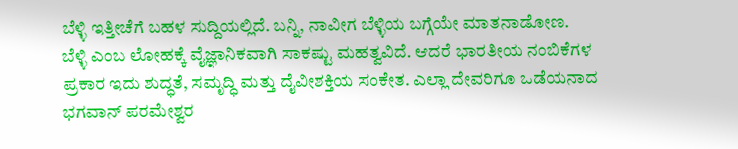ಬೆಳ್ಳಿ ಇತ್ತೀಚೆಗೆ ಬಹಳ ಸುದ್ದಿಯಲ್ಲಿದೆ. ಬನ್ನಿ, ನಾವೀಗ ಬೆಳ್ಳಿಯ ಬಗ್ಗೆಯೇ ಮಾತನಾಡೋಣ.
ಬೆಳ್ಳಿ ಎಂಬ ಲೋಹಕ್ಕೆ ವೈಜ್ಞಾನಿಕವಾಗಿ ಸಾಕಷ್ಟು ಮಹತ್ವವಿದೆ. ಆದರೆ ಭಾರತೀಯ ನಂಬಿಕೆಗಳ ಪ್ರಕಾರ ಇದು ಶುದ್ಧತೆ, ಸಮೃದ್ಧಿ ಮತ್ತು ದೈವೀಶಕ್ತಿಯ ಸಂಕೇತ. ಎಲ್ಲಾ ದೇವರಿಗೂ ಒಡೆಯನಾದ ಭಗವಾನ್ ಪರಮೇಶ್ವರ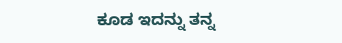ಕೂಡ ಇದನ್ನು ತನ್ನ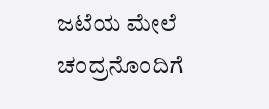ಜಟೆಯ ಮೇಲೆ ಚಂದ್ರನೊಂದಿಗೆ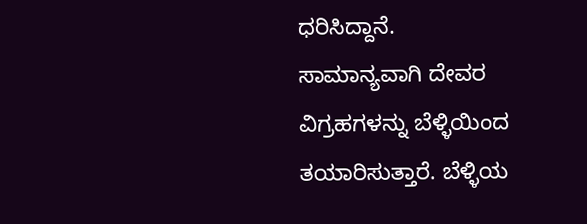ಧರಿಸಿದ್ದಾನೆ.
ಸಾಮಾನ್ಯವಾಗಿ ದೇವರ ವಿಗ್ರಹಗಳನ್ನು ಬೆಳ್ಳಿಯಿಂದ ತಯಾರಿಸುತ್ತಾರೆ. ಬೆಳ್ಳಿಯ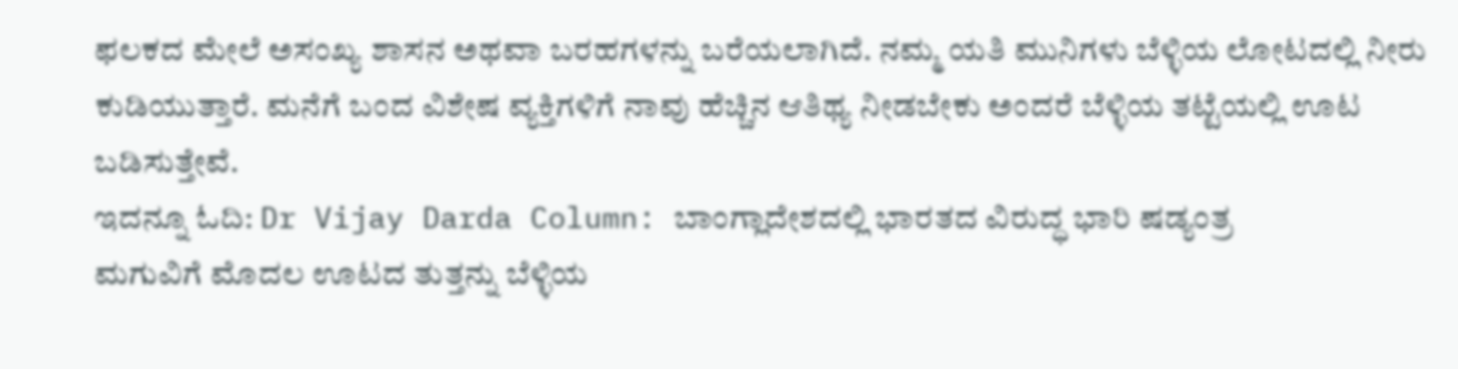ಫಲಕದ ಮೇಲೆ ಅಸಂಖ್ಯ ಶಾಸನ ಅಥವಾ ಬರಹಗಳನ್ನು ಬರೆಯಲಾಗಿದೆ. ನಮ್ಮ ಯತಿ ಮುನಿಗಳು ಬೆಳ್ಳಿಯ ಲೋಟದಲ್ಲಿ ನೀರು ಕುಡಿಯುತ್ತಾರೆ. ಮನೆಗೆ ಬಂದ ವಿಶೇಷ ವ್ಯಕ್ತಿಗಳಿಗೆ ನಾವು ಹೆಚ್ಚಿನ ಆತಿಥ್ಯ ನೀಡಬೇಕು ಅಂದರೆ ಬೆಳ್ಳಿಯ ತಟ್ಟೆಯಲ್ಲಿ ಊಟ ಬಡಿಸುತ್ತೇವೆ.
ಇದನ್ನೂ ಓದಿ: Dr Vijay Darda Column: ಬಾಂಗ್ಲಾದೇಶದಲ್ಲಿ ಭಾರತದ ವಿರುದ್ಧ ಭಾರಿ ಷಡ್ಯಂತ್ರ
ಮಗುವಿಗೆ ಮೊದಲ ಊಟದ ತುತ್ತನ್ನು ಬೆಳ್ಳಿಯ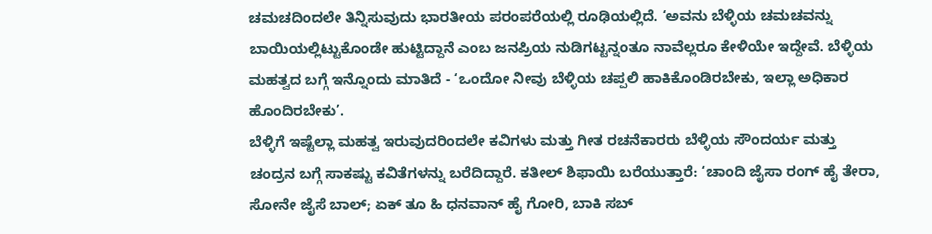ಚಮಚದಿಂದಲೇ ತಿನ್ನಿಸುವುದು ಭಾರತೀಯ ಪರಂಪರೆಯಲ್ಲಿ ರೂಢಿಯಲ್ಲಿದೆ. ‘ಅವನು ಬೆಳ್ಳಿಯ ಚಮಚವನ್ನು ಬಾಯಿಯಲ್ಲಿಟ್ಟುಕೊಂಡೇ ಹುಟ್ಟಿದ್ದಾನೆ ಎಂಬ ಜನಪ್ರಿಯ ನುಡಿಗಟ್ಟನ್ನಂತೂ ನಾವೆಲ್ಲರೂ ಕೇಳಿಯೇ ಇದ್ದೇವೆ. ಬೆಳ್ಳಿಯ ಮಹತ್ವದ ಬಗ್ಗೆ ಇನ್ನೊಂದು ಮಾತಿದೆ - ‘ಒಂದೋ ನೀವು ಬೆಳ್ಳಿಯ ಚಪ್ಪಲಿ ಹಾಕಿಕೊಂಡಿರಬೇಕು, ಇಲ್ಲಾ ಅಧಿಕಾರ ಹೊಂದಿರಬೇಕು’.
ಬೆಳ್ಳಿಗೆ ಇಷ್ಟೆಲ್ಲಾ ಮಹತ್ವ ಇರುವುದರಿಂದಲೇ ಕವಿಗಳು ಮತ್ತು ಗೀತ ರಚನೆಕಾರರು ಬೆಳ್ಳಿಯ ಸೌಂದರ್ಯ ಮತ್ತು ಚಂದ್ರನ ಬಗ್ಗೆ ಸಾಕಷ್ಟು ಕವಿತೆಗಳನ್ನು ಬರೆದಿದ್ದಾರೆ. ಕತೀಲ್ ಶಿಫಾಯಿ ಬರೆಯುತ್ತಾರೆ: ‘ಚಾಂದಿ ಜೈಸಾ ರಂಗ್ ಹೈ ತೇರಾ, ಸೋನೇ ಜೈಸೆ ಬಾಲ್; ಏಕ್ ತೂ ಹಿ ಧನವಾನ್ ಹೈ ಗೋರಿ, ಬಾಕಿ ಸಬ್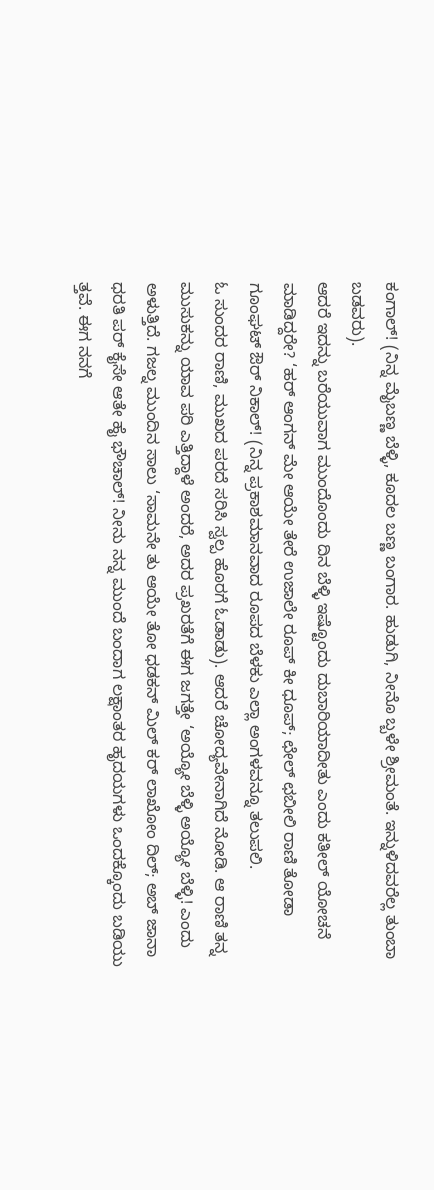ಕಂಗಾಲ್! (ನಿನ್ನ ಮೈಬಣ್ಣ ಬೆಳ್ಳಿ, ಕೂದಲ ಬಣ್ಣ ಬಂಗಾರ. ಹುಡುಗಿ, ನೀನೊ ಬ್ಬಳೇ ಶ್ರೀಮಂತೆ. ಇನ್ನುಳಿದವರೆಲ್ಲ ತುಂಬಾ ಬಡವರು).
ಆದರೆ ಇದನ್ನು ಬರೆಯುವಾಗ ಮುಂದೊಂದು ದಿನ ಬೆಳ್ಳಿ ಇಷ್ಟೊಂದು ದುಬಾರಿಯಾದೀತು ಎಂದು ಕತೀಲ್ ಯೋಚನೆ ಮಾಡಿದ್ದರೇ? ‘ಹರ್ ಆಂಗನ್ ಮೇ ಆಯೇ ತೇರೆ ಉಜಾಲೇ ರೂಪ್ ಕೀ ಧೂಪ್; ಛೇಲ್ ಛಬೀಲಿ ರಾಣಿ ತೋಡಾ ಗೂಂಘಟ್ ಔರ್ ನಿಕಾಲ್! (ನಿನ್ನ ಪ್ರಕಾಶಮಾನವಾದ ರೂಪದ ಬೆಳಕು ಎಲ್ಲಾ ಅಂಗಳವನ್ನೂ ತಲುಪಲಿ.
ಓ ಸುಂದರ ರಾಣಿ, ಮುಖದ ಪರದೆ ಸರಿಸಿ ಸ್ವಲ್ಪ ಹೊರಗೆ ಓಡಾಡು). ಆದರೆ ಚೋದ್ಯವೇನಾಗಿದೆ ನೋಡಿ. ಆ ರಾಣಿ ತನ್ನ ಮುಸುಕನ್ನು ಯಾವ ಪರಿ ಎತ್ತಿದ್ದಾಳೆ ಅಂದರೆ, ಅದರ ಪ್ರಖರತೆಗೆ ಈಗ ಜಗತ್ತೇ ‘ಅಯ್ಯೋ ಬೆಳ್ಳಿ ಅಯ್ಯೋ ಬೆಳ್ಳಿ! ಎಂದು ಅಳುತ್ತಿದೆ. ಗಜಲ್ನ ಮುಂದಿನ ಸಾಲು ‘ಸಾಮನೇ ತು ಆಯೇ ತೋ ಧಡಕನ್ ಮಿಲ್ ಕರ್ ಲಾಖೋಂ ದಿಲ್; ಅಬ್ ಜಾನಾ ಧರತಿ ಪರ್ ಕೈಸೇ ಆತೇ ಹೈ ಭೌಚಾಲ್! ನೀನು ನನ್ನ ಮುಂದೆ ಬಂದಾಗ ಲಕ್ಷಾಂತರ ಹೃದಯಗಳು ಒಂದಕ್ಕೊಂದು ಬಡಿಯು ತ್ತವೆ. ಈಗ ನನಗೆ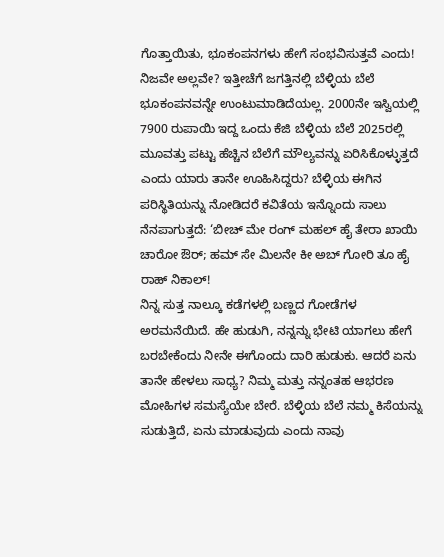ಗೊತ್ತಾಯಿತು, ಭೂಕಂಪನಗಳು ಹೇಗೆ ಸಂಭವಿಸುತ್ತವೆ ಎಂದು!
ನಿಜವೇ ಅಲ್ಲವೇ? ಇತ್ತೀಚೆಗೆ ಜಗತ್ತಿನಲ್ಲಿ ಬೆಳ್ಳಿಯ ಬೆಲೆ ಭೂಕಂಪನವನ್ನೇ ಉಂಟುಮಾಡಿದೆಯಲ್ಲ. 2000ನೇ ಇಸ್ವಿಯಲ್ಲಿ 7900 ರುಪಾಯಿ ಇದ್ದ ಒಂದು ಕೆಜಿ ಬೆಳ್ಳಿಯ ಬೆಲೆ 2025ರಲ್ಲಿ ಮೂವತ್ತು ಪಟ್ಟು ಹೆಚ್ಚಿನ ಬೆಲೆಗೆ ಮೌಲ್ಯವನ್ನು ಏರಿಸಿಕೊಳ್ಳುತ್ತದೆ ಎಂದು ಯಾರು ತಾನೇ ಊಹಿಸಿದ್ದರು? ಬೆಳ್ಳಿಯ ಈಗಿನ ಪರಿಸ್ಥಿತಿಯನ್ನು ನೋಡಿದರೆ ಕವಿತೆಯ ಇನ್ನೊಂದು ಸಾಲು ನೆನಪಾಗುತ್ತದೆ: ‘ಬೀಚ್ ಮೇ ರಂಗ್ ಮಹಲ್ ಹೈ ತೇರಾ ಖಾಯಿ ಚಾರೋ ಔರ್; ಹಮ್ ಸೇ ಮಿಲನೇ ಕೀ ಅಬ್ ಗೋರಿ ತೂ ಹೈ ರಾಹ್ ನಿಕಾಲ್!
ನಿನ್ನ ಸುತ್ತ ನಾಲ್ಕೂ ಕಡೆಗಳಲ್ಲಿ ಬಣ್ಣದ ಗೋಡೆಗಳ ಅರಮನೆಯಿದೆ. ಹೇ ಹುಡುಗಿ, ನನ್ನನ್ನು ಭೇಟಿ ಯಾಗಲು ಹೇಗೆ ಬರಬೇಕೆಂದು ನೀನೇ ಈಗೊಂದು ದಾರಿ ಹುಡುಕು. ಆದರೆ ಏನು ತಾನೇ ಹೇಳಲು ಸಾಧ್ಯ? ನಿಮ್ಮ ಮತ್ತು ನನ್ನಂತಹ ಆಭರಣ ಮೋಹಿಗಳ ಸಮಸ್ಯೆಯೇ ಬೇರೆ. ಬೆಳ್ಳಿಯ ಬೆಲೆ ನಮ್ಮ ಕಿಸೆಯನ್ನು ಸುಡುತ್ತಿದೆ, ಏನು ಮಾಡುವುದು ಎಂದು ನಾವು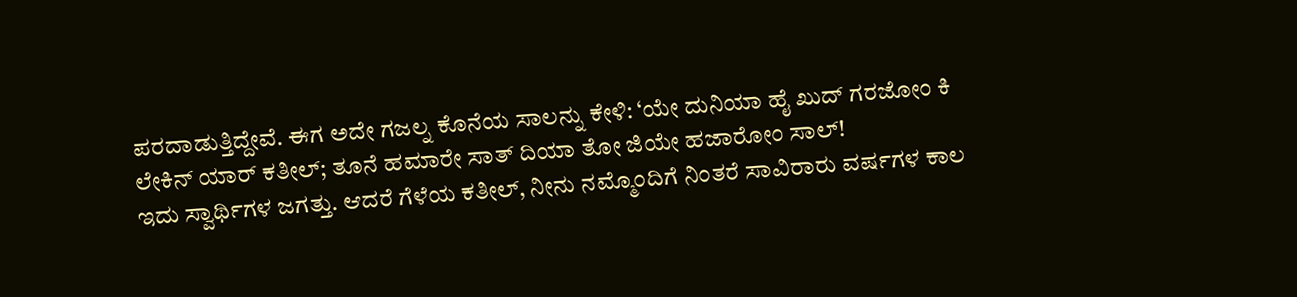ಪರದಾಡುತ್ತಿದ್ದೇವೆ. ಈಗ ಅದೇ ಗಜಲ್ನ ಕೊನೆಯ ಸಾಲನ್ನು ಕೇಳಿ: ‘ಯೇ ದುನಿಯಾ ಹೈ ಖುದ್ ಗರಜೋಂ ಕಿ ಲೇಕಿನ್ ಯಾರ್ ಕತೀಲ್; ತೂನೆ ಹಮಾರೇ ಸಾತ್ ದಿಯಾ ತೋ ಜಿಯೇ ಹಜಾರೋಂ ಸಾಲ್!
ಇದು ಸ್ವಾರ್ಥಿಗಳ ಜಗತ್ತು. ಆದರೆ ಗೆಳೆಯ ಕತೀಲ್, ನೀನು ನಮ್ಮೊಂದಿಗೆ ನಿಂತರೆ ಸಾವಿರಾರು ವರ್ಷಗಳ ಕಾಲ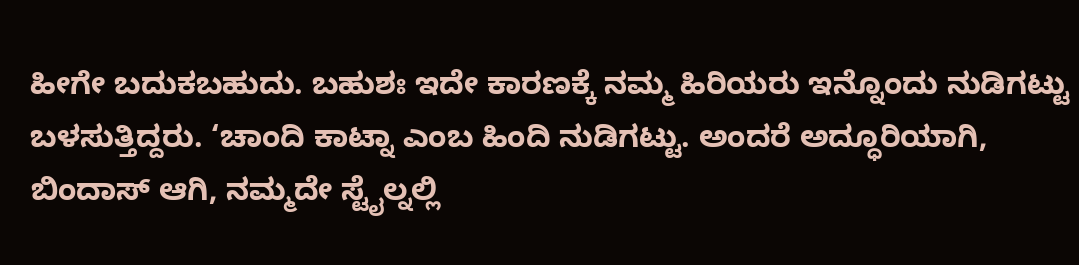ಹೀಗೇ ಬದುಕಬಹುದು. ಬಹುಶಃ ಇದೇ ಕಾರಣಕ್ಕೆ ನಮ್ಮ ಹಿರಿಯರು ಇನ್ನೊಂದು ನುಡಿಗಟ್ಟು ಬಳಸುತ್ತಿದ್ದರು. ‘ಚಾಂದಿ ಕಾಟ್ನಾ ಎಂಬ ಹಿಂದಿ ನುಡಿಗಟ್ಟು. ಅಂದರೆ ಅದ್ಧೂರಿಯಾಗಿ, ಬಿಂದಾಸ್ ಆಗಿ, ನಮ್ಮದೇ ಸ್ಟೈಲ್ನಲ್ಲಿ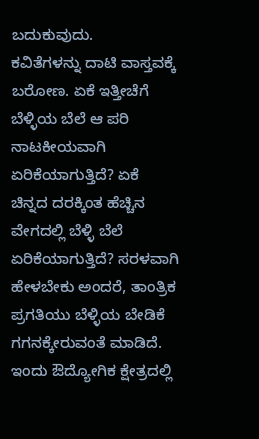ಬದುಕುವುದು.
ಕವಿತೆಗಳನ್ನು ದಾಟಿ ವಾಸ್ತವಕ್ಕೆ ಬರೋಣ. ಏಕೆ ಇತ್ತೀಚೆಗೆ ಬೆಳ್ಳಿಯ ಬೆಲೆ ಆ ಪರಿ ನಾಟಕೀಯವಾಗಿ ಏರಿಕೆಯಾಗುತ್ತಿದೆ? ಏಕೆ ಚಿನ್ನದ ದರಕ್ಕಿಂತ ಹೆಚ್ಚಿನ ವೇಗದಲ್ಲಿ ಬೆಳ್ಳಿ ಬೆಲೆ ಏರಿಕೆಯಾಗುತ್ತಿದೆ? ಸರಳವಾಗಿ ಹೇಳಬೇಕು ಅಂದರೆ, ತಾಂತ್ರಿಕ ಪ್ರಗತಿಯು ಬೆಳ್ಳಿಯ ಬೇಡಿಕೆ ಗಗನಕ್ಕೇರುವಂತೆ ಮಾಡಿದೆ. ಇಂದು ಔದ್ಯೋಗಿಕ ಕ್ಷೇತ್ರದಲ್ಲಿ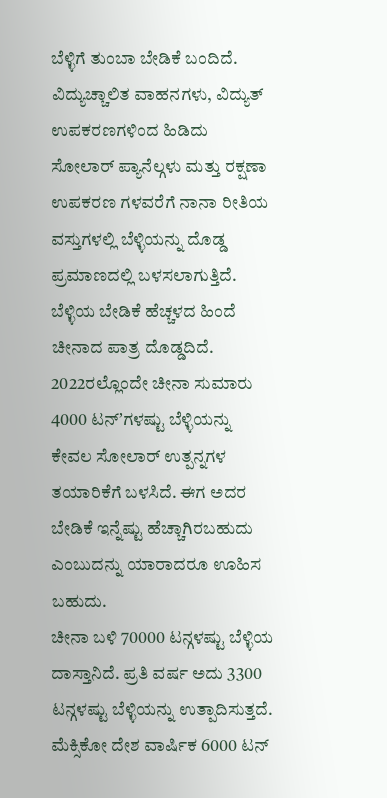ಬೆಳ್ಳಿಗೆ ತುಂಬಾ ಬೇಡಿಕೆ ಬಂದಿದೆ. ವಿದ್ಯುಚ್ಚಾಲಿತ ವಾಹನಗಳು, ವಿದ್ಯುತ್ ಉಪಕರಣಗಳಿಂದ ಹಿಡಿದು ಸೋಲಾರ್ ಪ್ಯಾನೆಲ್ಗಳು ಮತ್ತು ರಕ್ಷಣಾ ಉಪಕರಣ ಗಳವರೆಗೆ ನಾನಾ ರೀತಿಯ ವಸ್ತುಗಳಲ್ಲಿ ಬೆಳ್ಳಿಯನ್ನು ದೊಡ್ಡ ಪ್ರಮಾಣದಲ್ಲಿ ಬಳಸಲಾಗುತ್ತಿದೆ.
ಬೆಳ್ಳಿಯ ಬೇಡಿಕೆ ಹೆಚ್ಚಳದ ಹಿಂದೆ ಚೀನಾದ ಪಾತ್ರ ದೊಡ್ಡದಿದೆ. 2022ರಲ್ಲೊಂದೇ ಚೀನಾ ಸುಮಾರು 4000 ಟನ್ʼಗಳಷ್ಟು ಬೆಳ್ಳಿಯನ್ನು ಕೇವಲ ಸೋಲಾರ್ ಉತ್ಪನ್ನಗಳ ತಯಾರಿಕೆಗೆ ಬಳಸಿದೆ. ಈಗ ಅದರ ಬೇಡಿಕೆ ಇನ್ನೆಷ್ಟು ಹೆಚ್ಚಾಗಿರಬಹುದು ಎಂಬುದನ್ನು ಯಾರಾದರೂ ಊಹಿಸ ಬಹುದು.
ಚೀನಾ ಬಳಿ 70000 ಟನ್ಗಳಷ್ಟು ಬೆಳ್ಳಿಯ ದಾಸ್ತಾನಿದೆ. ಪ್ರತಿ ವರ್ಷ ಅದು 3300 ಟನ್ಗಳಷ್ಟು ಬೆಳ್ಳಿಯನ್ನು ಉತ್ಪಾದಿಸುತ್ತದೆ. ಮೆಕ್ಸಿಕೋ ದೇಶ ವಾರ್ಷಿಕ 6000 ಟನ್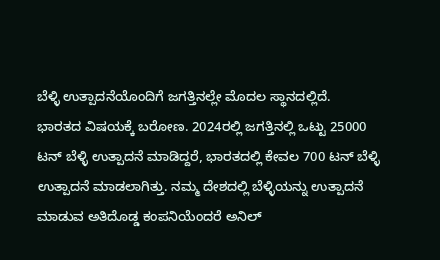ಬೆಳ್ಳಿ ಉತ್ಪಾದನೆಯೊಂದಿಗೆ ಜಗತ್ತಿನಲ್ಲೇ ಮೊದಲ ಸ್ಥಾನದಲ್ಲಿದೆ.
ಭಾರತದ ವಿಷಯಕ್ಕೆ ಬರೋಣ. 2024ರಲ್ಲಿ ಜಗತ್ತಿನಲ್ಲಿ ಒಟ್ಟು 25000 ಟನ್ ಬೆಳ್ಳಿ ಉತ್ಪಾದನೆ ಮಾಡಿದ್ದರೆ, ಭಾರತದಲ್ಲಿ ಕೇವಲ 700 ಟನ್ ಬೆಳ್ಳಿ ಉತ್ಪಾದನೆ ಮಾಡಲಾಗಿತ್ತು. ನಮ್ಮ ದೇಶದಲ್ಲಿ ಬೆಳ್ಳಿಯನ್ನು ಉತ್ಪಾದನೆ ಮಾಡುವ ಅತಿದೊಡ್ಡ ಕಂಪನಿಯೆಂದರೆ ಅನಿಲ್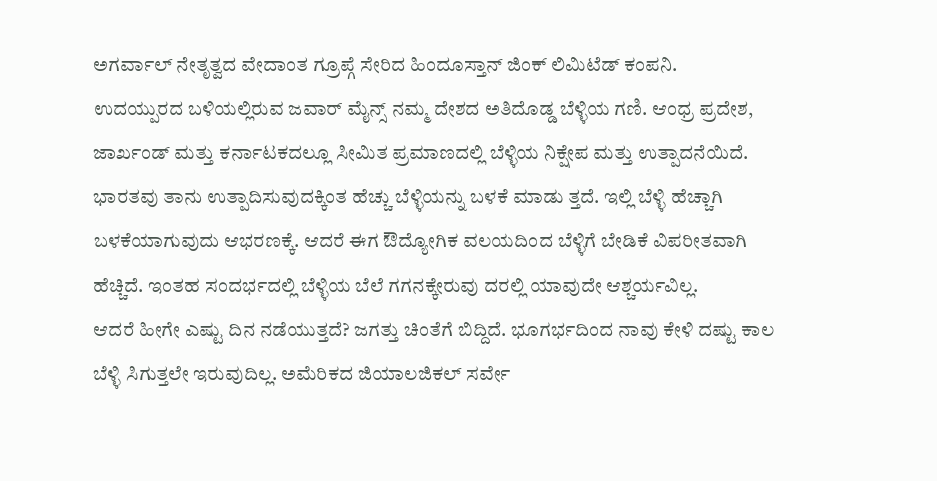ಅಗರ್ವಾಲ್ ನೇತೃತ್ವದ ವೇದಾಂತ ಗ್ರೂಪ್ಗೆ ಸೇರಿದ ಹಿಂದೂಸ್ತಾನ್ ಜಿಂಕ್ ಲಿಮಿಟೆಡ್ ಕಂಪನಿ.
ಉದಯ್ಪುರದ ಬಳಿಯಲ್ಲಿರುವ ಜವಾರ್ ಮೈನ್ಸ್ ನಮ್ಮ ದೇಶದ ಅತಿದೊಡ್ಡ ಬೆಳ್ಳಿಯ ಗಣಿ. ಆಂಧ್ರ ಪ್ರದೇಶ, ಜಾರ್ಖಂಡ್ ಮತ್ತು ಕರ್ನಾಟಕದಲ್ಲೂ ಸೀಮಿತ ಪ್ರಮಾಣದಲ್ಲಿ ಬೆಳ್ಳಿಯ ನಿಕ್ಷೇಪ ಮತ್ತು ಉತ್ಪಾದನೆಯಿದೆ. ಭಾರತವು ತಾನು ಉತ್ಪಾದಿಸುವುದಕ್ಕಿಂತ ಹೆಚ್ಚು ಬೆಳ್ಳಿಯನ್ನು ಬಳಕೆ ಮಾಡು ತ್ತದೆ. ಇಲ್ಲಿ ಬೆಳ್ಳಿ ಹೆಚ್ಚಾಗಿ ಬಳಕೆಯಾಗುವುದು ಆಭರಣಕ್ಕೆ. ಆದರೆ ಈಗ ಔದ್ಯೋಗಿಕ ವಲಯದಿಂದ ಬೆಳ್ಳಿಗೆ ಬೇಡಿಕೆ ವಿಪರೀತವಾಗಿ ಹೆಚ್ಚಿದೆ. ಇಂತಹ ಸಂದರ್ಭದಲ್ಲಿ ಬೆಳ್ಳಿಯ ಬೆಲೆ ಗಗನಕ್ಕೇರುವು ದರಲ್ಲಿ ಯಾವುದೇ ಆಶ್ಚರ್ಯವಿಲ್ಲ.
ಆದರೆ ಹೀಗೇ ಎಷ್ಟು ದಿನ ನಡೆಯುತ್ತದೆ? ಜಗತ್ತು ಚಿಂತೆಗೆ ಬಿದ್ದಿದೆ. ಭೂಗರ್ಭದಿಂದ ನಾವು ಕೇಳಿ ದಷ್ಟು ಕಾಲ ಬೆಳ್ಳಿ ಸಿಗುತ್ತಲೇ ಇರುವುದಿಲ್ಲ. ಅಮೆರಿಕದ ಜಿಯಾಲಜಿಕಲ್ ಸರ್ವೇ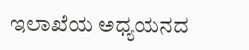ಇಲಾಖೆಯ ಅಧ್ಯಯನದ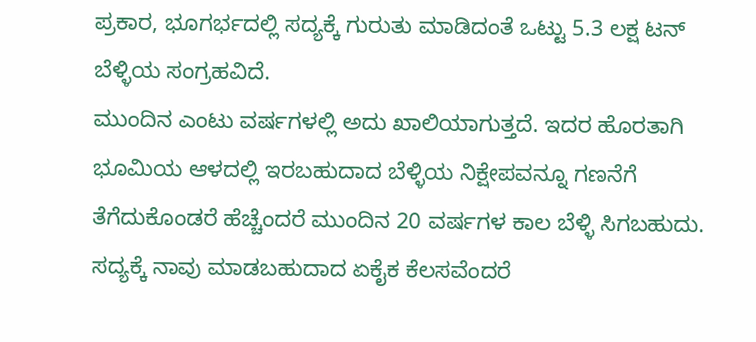ಪ್ರಕಾರ, ಭೂಗರ್ಭದಲ್ಲಿ ಸದ್ಯಕ್ಕೆ ಗುರುತು ಮಾಡಿದಂತೆ ಒಟ್ಟು 5.3 ಲಕ್ಷ ಟನ್ ಬೆಳ್ಳಿಯ ಸಂಗ್ರಹವಿದೆ.
ಮುಂದಿನ ಎಂಟು ವರ್ಷಗಳಲ್ಲಿ ಅದು ಖಾಲಿಯಾಗುತ್ತದೆ. ಇದರ ಹೊರತಾಗಿ ಭೂಮಿಯ ಆಳದಲ್ಲಿ ಇರಬಹುದಾದ ಬೆಳ್ಳಿಯ ನಿಕ್ಷೇಪವನ್ನೂ ಗಣನೆಗೆ ತೆಗೆದುಕೊಂಡರೆ ಹೆಚ್ಚೆಂದರೆ ಮುಂದಿನ 20 ವರ್ಷಗಳ ಕಾಲ ಬೆಳ್ಳಿ ಸಿಗಬಹುದು. ಸದ್ಯಕ್ಕೆ ನಾವು ಮಾಡಬಹುದಾದ ಏಕೈಕ ಕೆಲಸವೆಂದರೆ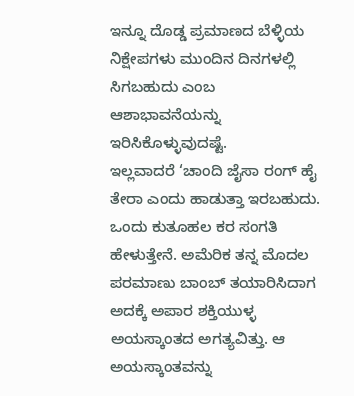ಇನ್ನೂ ದೊಡ್ಡ ಪ್ರಮಾಣದ ಬೆಳ್ಳಿಯ ನಿಕ್ಷೇಪಗಳು ಮುಂದಿನ ದಿನಗಳಲ್ಲಿ ಸಿಗಬಹುದು ಎಂಬ ಆಶಾಭಾವನೆಯನ್ನು ಇರಿಸಿಕೊಳ್ಳುವುದಷ್ಟೆ.
ಇಲ್ಲವಾದರೆ ‘ಚಾಂದಿ ಜೈಸಾ ರಂಗ್ ಹೈ ತೇರಾ ಎಂದು ಹಾಡುತ್ತಾ ಇರಬಹುದು. ಒಂದು ಕುತೂಹಲ ಕರ ಸಂಗತಿ ಹೇಳುತ್ತೇನೆ. ಅಮೆರಿಕ ತನ್ನ ಮೊದಲ ಪರಮಾಣು ಬಾಂಬ್ ತಯಾರಿಸಿದಾಗ ಅದಕ್ಕೆ ಅಪಾರ ಶಕ್ತಿಯುಳ್ಳ ಅಯಸ್ಕಾಂತದ ಅಗತ್ಯವಿತ್ತು. ಆ ಅಯಸ್ಕಾಂತವನ್ನು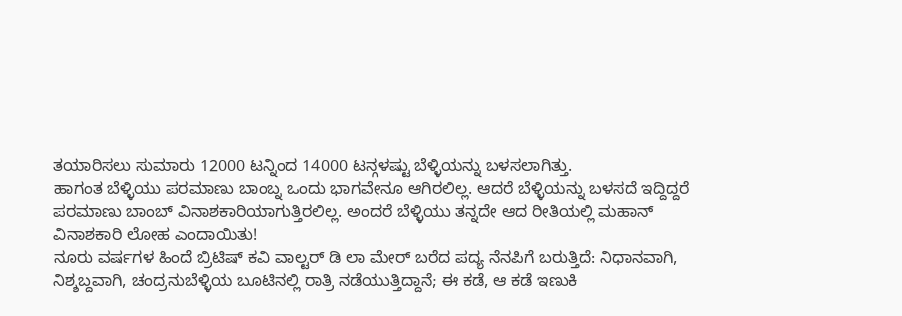ತಯಾರಿಸಲು ಸುಮಾರು 12000 ಟನ್ನಿಂದ 14000 ಟನ್ಗಳಷ್ಟು ಬೆಳ್ಳಿಯನ್ನು ಬಳಸಲಾಗಿತ್ತು.
ಹಾಗಂತ ಬೆಳ್ಳಿಯು ಪರಮಾಣು ಬಾಂಬ್ನ ಒಂದು ಭಾಗವೇನೂ ಆಗಿರಲಿಲ್ಲ. ಆದರೆ ಬೆಳ್ಳಿಯನ್ನು ಬಳಸದೆ ಇದ್ದಿದ್ದರೆ ಪರಮಾಣು ಬಾಂಬ್ ವಿನಾಶಕಾರಿಯಾಗುತ್ತಿರಲಿಲ್ಲ. ಅಂದರೆ ಬೆಳ್ಳಿಯು ತನ್ನದೇ ಆದ ರೀತಿಯಲ್ಲಿ ಮಹಾನ್ ವಿನಾಶಕಾರಿ ಲೋಹ ಎಂದಾಯಿತು!
ನೂರು ವರ್ಷಗಳ ಹಿಂದೆ ಬ್ರಿಟಿಷ್ ಕವಿ ವಾಲ್ಟರ್ ಡಿ ಲಾ ಮೇರ್ ಬರೆದ ಪದ್ಯ ನೆನಪಿಗೆ ಬರುತ್ತಿದೆ: ನಿಧಾನವಾಗಿ, ನಿಶ್ಶಬ್ದವಾಗಿ, ಚಂದ್ರನುಬೆಳ್ಳಿಯ ಬೂಟಿನಲ್ಲಿ ರಾತ್ರಿ ನಡೆಯುತ್ತಿದ್ದಾನೆ; ಈ ಕಡೆ, ಆ ಕಡೆ ಇಣುಕಿ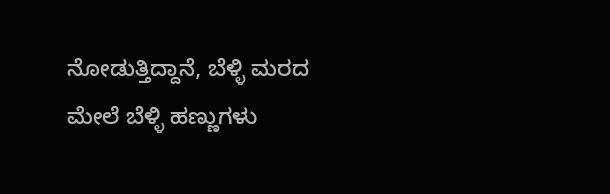ನೋಡುತ್ತಿದ್ದಾನೆ, ಬೆಳ್ಳಿ ಮರದ ಮೇಲೆ ಬೆಳ್ಳಿ ಹಣ್ಣುಗಳು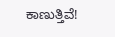ಕಾಣುತ್ತಿವೆ!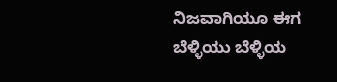ನಿಜವಾಗಿಯೂ ಈಗ ಬೆಳ್ಳಿಯು ಬೆಳ್ಳಿಯ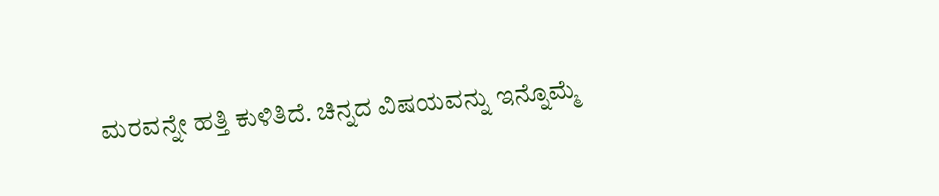ಮರವನ್ನೇ ಹತ್ತಿ ಕುಳಿತಿದೆ. ಚಿನ್ನದ ವಿಷಯವನ್ನು ಇನ್ನೊಮ್ಮೆ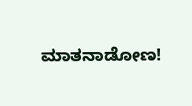ಮಾತನಾಡೋಣ!